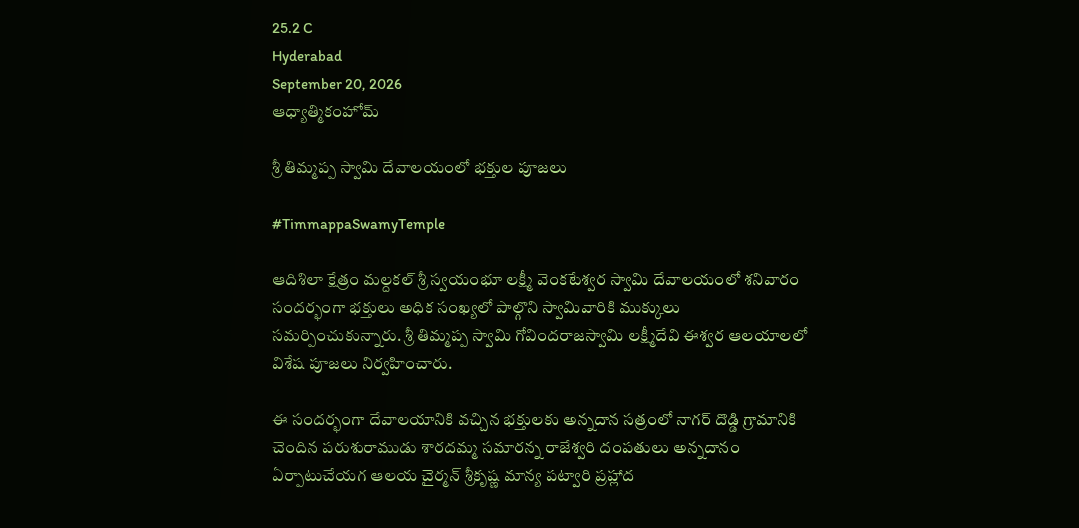25.2 C
Hyderabad
September 20, 2026
ఆధ్యాత్మికంహోమ్

శ్రీ తిమ్మప్ప స్వామి దేవాలయంలో భక్తుల పూజలు

#TimmappaSwamyTemple

ఆదిశిలా క్షేత్రం మల్దకల్ శ్రీ స్వయంభూ లక్ష్మీ వెంకటేశ్వర స్వామి దేవాలయంలో శనివారం సందర్భంగా భక్తులు అధిక సంఖ్యలో పాల్గొని స్వామివారికి ముక్కులు సమర్పించుకున్నారు. శ్రీ తిమ్మప్ప స్వామి గోవిందరాజస్వామి లక్ష్మీదేవి ఈశ్వర ఆలయాలలో విశేష పూజలు నిర్వహించారు.

ఈ సందర్భంగా దేవాలయానికి వచ్చిన భక్తులకు అన్నదాన సత్రంలో నాగర్ దొడ్డి గ్రామానికి చెందిన పరుశురాముడు శారదమ్మ సమారన్న రాజేశ్వరి దంపతులు అన్నదానం ఏర్పాటుచేయగ ఆలయ చైర్మన్ శ్రీకృష్ణ మాన్య పట్వారి ప్రహ్లాద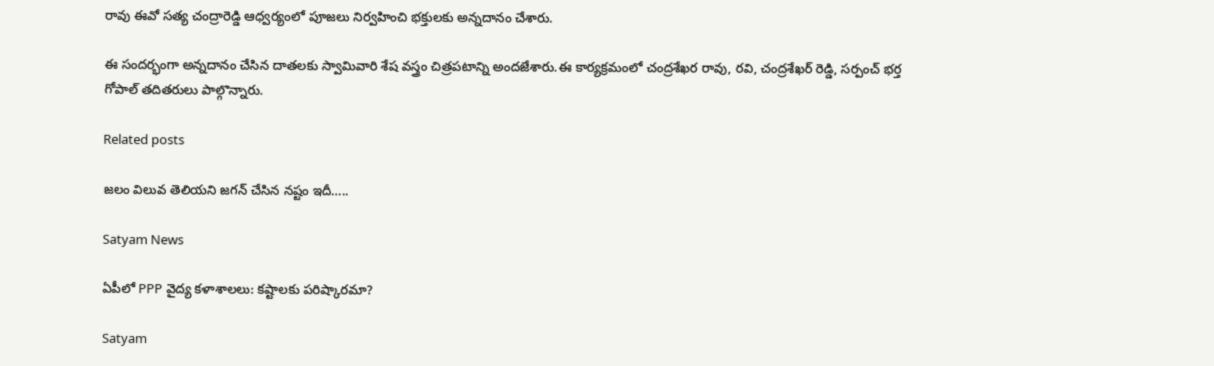రావు ఈవో సత్య చంద్రారెడ్డి ఆధ్వర్యంలో పూజలు నిర్వహించి భక్తులకు అన్నదానం చేశారు.

ఈ సందర్భంగా అన్నదానం చేసిన దాతలకు స్వామివారి శేష వస్త్రం చిత్రపటాన్ని అందజేశారు.ఈ కార్యక్రమంలో చంద్రశేఖర రావు, రవి, చంద్రశేఖర్ రెడ్డి, సర్పంచ్ భర్త గోపాల్ తదితరులు పాల్గొన్నారు.

Related posts

జలం విలువ తెలియని జగన్ చేసిన నష్టం ఇదీ…..

Satyam News

ఏపీలో PPP వైద్య కళాశాలలు: కష్టాలకు పరిష్కారమా?

Satyam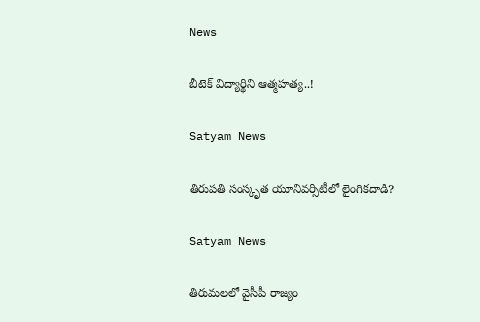News

బీటెక్ విద్యార్థిని ఆత్మహత్య..!

Satyam News

తిరుపతి సంస్కృత యూనివర్సిటీలో లైంగికదాడి?

Satyam News

తిరుమలలో వైసీపీ రాజ్యం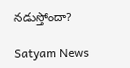నడుస్తోందా?

Satyam News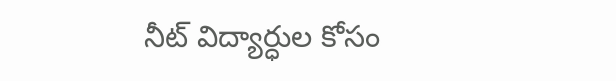నీట్ విద్యార్ధుల కోసం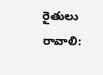రైతులు రావాలి: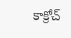కాక్రోచ్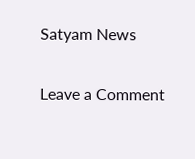Satyam News

Leave a Comment